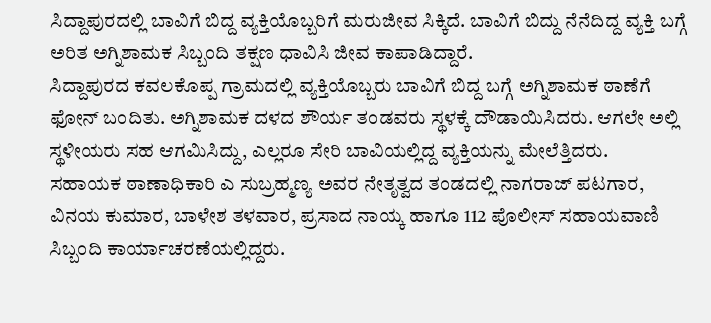ಸಿದ್ದಾಪುರದಲ್ಲಿ ಬಾವಿಗೆ ಬಿದ್ದ ವ್ಯಕ್ತಿಯೊಬ್ಬರಿಗೆ ಮರುಜೀವ ಸಿಕ್ಕಿದೆ. ಬಾವಿಗೆ ಬಿದ್ದು ನೆನೆದಿದ್ದ ವ್ಯಕ್ತಿ ಬಗ್ಗೆ ಅರಿತ ಅಗ್ನಿಶಾಮಕ ಸಿಬ್ಬಂದಿ ತಕ್ಷಣ ಧಾವಿಸಿ ಜೀವ ಕಾಪಾಡಿದ್ದಾರೆ.
ಸಿದ್ದಾಪುರದ ಕವಲಕೊಪ್ಪ ಗ್ರಾಮದಲ್ಲಿ ವ್ಯಕ್ತಿಯೊಬ್ಬರು ಬಾವಿಗೆ ಬಿದ್ದ ಬಗ್ಗೆ ಅಗ್ನಿಶಾಮಕ ಠಾಣೆಗೆ ಫೋನ್ ಬಂದಿತು. ಅಗ್ನಿಶಾಮಕ ದಳದ ಶೌರ್ಯ ತಂಡವರು ಸ್ಥಳಕ್ಕೆ ದೌಡಾಯಿಸಿದರು. ಆಗಲೇ ಅಲ್ಲಿ ಸ್ಥಳೀಯರು ಸಹ ಆಗಮಿಸಿದ್ದು, ಎಲ್ಲರೂ ಸೇರಿ ಬಾವಿಯಲ್ಲಿದ್ದ ವ್ಯಕ್ತಿಯನ್ನು ಮೇಲೆತ್ತಿದರು.
ಸಹಾಯಕ ಠಾಣಾಧಿಕಾರಿ ಎ ಸುಬ್ರಹ್ಮಣ್ಯ ಅವರ ನೇತೃತ್ವದ ತಂಡದಲ್ಲಿ ನಾಗರಾಜ್ ಪಟಗಾರ, ವಿನಯ ಕುಮಾರ, ಬಾಳೇಶ ತಳವಾರ, ಪ್ರಸಾದ ನಾಯ್ಕ ಹಾಗೂ 112 ಪೊಲೀಸ್ ಸಹಾಯವಾಣಿ ಸಿಬ್ಬಂದಿ ಕಾರ್ಯಾಚರಣೆಯಲ್ಲಿದ್ದರು.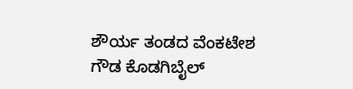ಶೌರ್ಯ ತಂಡದ ವೆಂಕಟೇಶ ಗೌಡ ಕೊಡಗಿಬೈಲ್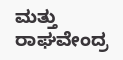ಮತ್ತು ರಾಘವೇಂದ್ರ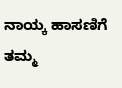ನಾಯ್ಕ ಹಾಸಣಿಗೆ ತಮ್ಮ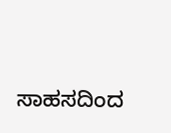ಸಾಹಸದಿಂದ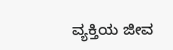ವ್ಯಕ್ತಿಯ ಜೀವ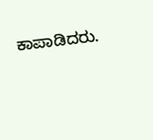ಕಾಪಾಡಿದರು.